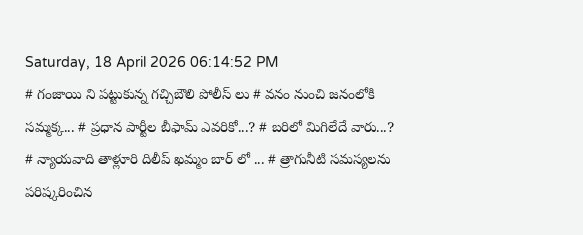Saturday, 18 April 2026 06:14:52 PM
# గంజాయి ని పట్టుకున్న గచ్చిబౌలి పోలీస్ లు # వనం నుంచి జనంలోకి సమ్మక్క... # ప్రధాన పార్టీల బీఫామ్ ఎవరికో...? # బరిలో మిగిలేదే వారు...? # న్యాయవాది తాళ్లూరి దిలీప్ ఖమ్మం బార్ లో ... # త్రాగునీటి సమస్యలను పరిష్కరించిన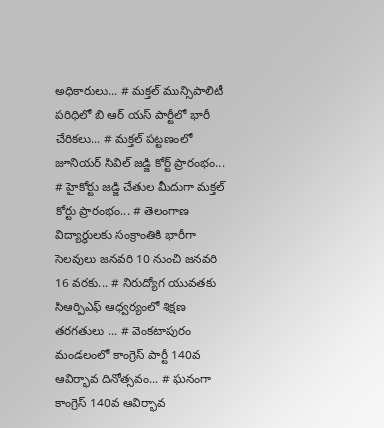అధికారులు... # మక్తల్ మున్సిపాలిటీ పరిధిలో బి ఆర్ యస్ పార్టీలో భారీ చేరికలు... # మక్తల్ పట్టణంలో జూనియర్ సివిల్ జడ్జి కోర్ట్ ప్రారంభం... # హైకోర్టు జడ్జి చేతుల మీదుగా మక్తల్ కోర్టు ప్రారంభం... # తెలంగాణ విద్యార్ధులకు సంక్రాంతికి భారీగా సెలవులు జనవరి 10 నుంచి జనవరి 16 వరకు... # నిరుద్యోగ యువతకు సిఆర్పిఎఫ్ ఆధ్వర్యంలో శిక్షణ తరగతులు ... # వెంకటాపురం మండలంలో కాంగ్రెస్ పార్టీ 140వ ఆవిర్భావ దినోత్సవం... # ఘనంగా కాంగ్రెస్ 140వ ఆవిర్భావ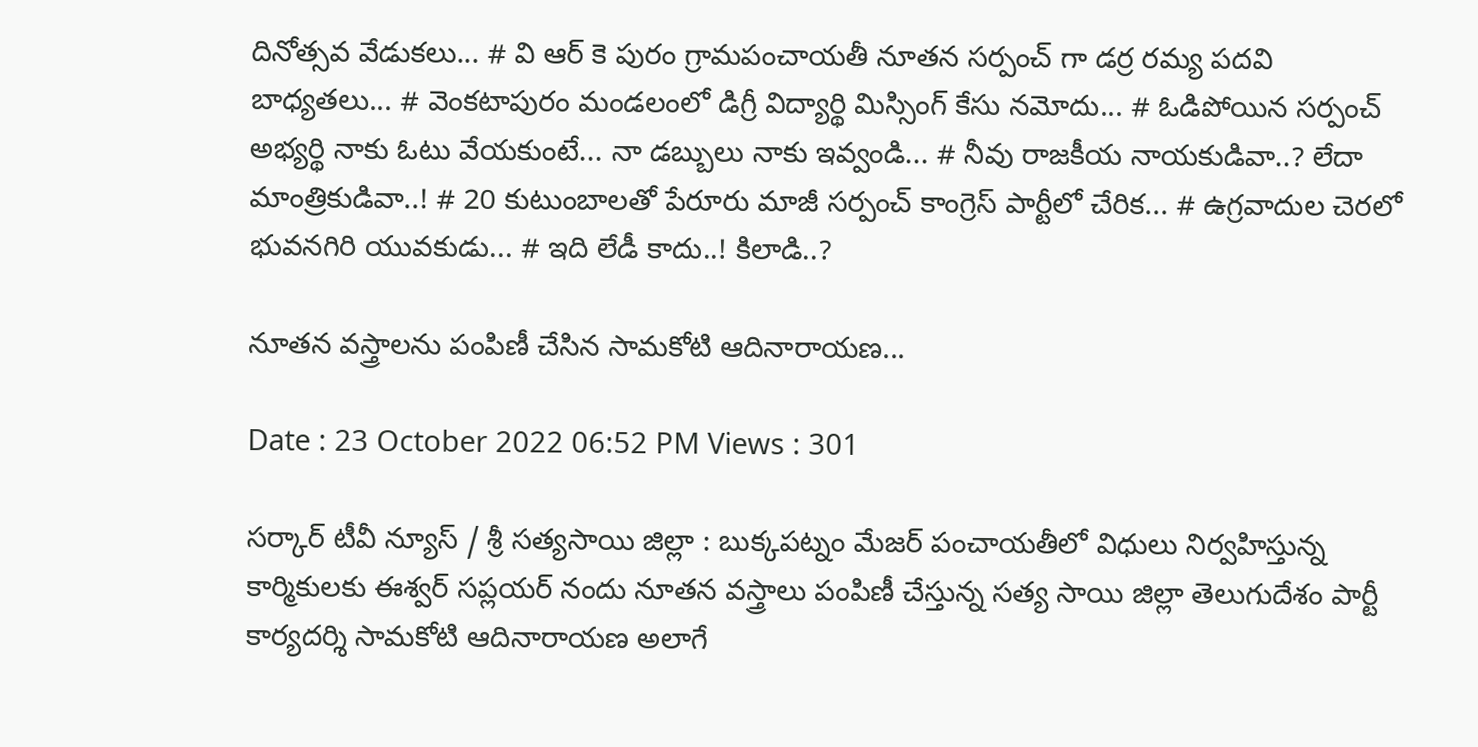దినోత్సవ వేడుకలు... # వి ఆర్ కె పురం గ్రామపంచాయతీ నూతన సర్పంచ్ గా డర్ర రమ్య పదవి బాధ్యతలు... # వెంకటాపురం మండలంలో డిగ్రీ విద్యార్థి మిస్సింగ్ కేసు నమోదు... # ఓడిపోయిన సర్పంచ్ అభ్యర్థి నాకు ఓటు వేయకుంటే... నా డబ్బులు నాకు ఇవ్వండి... # నీవు రాజకీయ నాయకుడివా..? లేదా మాంత్రికుడివా..! # 20 కుటుంబాలతో పేరూరు మాజీ సర్పంచ్ కాంగ్రెస్ పార్టీలో చేరిక... # ఉగ్రవాదుల చెరలో భువనగిరి యువకుడు... # ఇది లేడీ కాదు..! కిలాడి..?

నూతన వస్త్రాలను పంపిణీ చేసిన సామకోటి ఆదినారాయణ...

Date : 23 October 2022 06:52 PM Views : 301

సర్కార్ టీవీ న్యూస్ / శ్రీ సత్యసాయి జిల్లా : బుక్కపట్నం మేజర్ పంచాయతీలో విధులు నిర్వహిస్తున్న కార్మికులకు ఈశ్వర్ సప్లయర్ నందు నూతన వస్త్రాలు పంపిణీ చేస్తున్న సత్య సాయి జిల్లా తెలుగుదేశం పార్టీ కార్యదర్శి సామకోటి ఆదినారాయణ అలాగే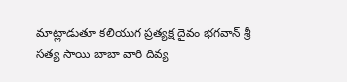మాట్లాడుతూ కలియుగ ప్రత్యక్ష దైవం భగవాన్ శ్రీ సత్య సాయి బాబా వారి దివ్య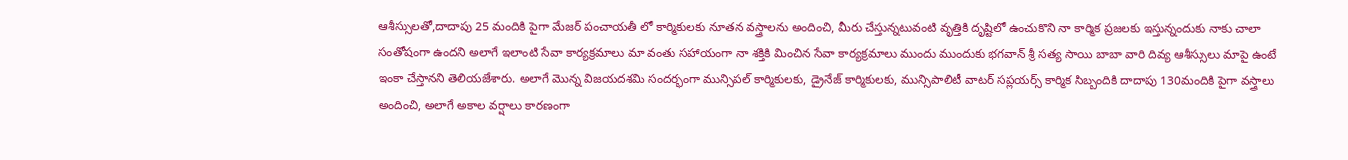ఆశీస్సులతో,దాదాపు 25 మందికి పైగా మేజర్ పంచాయతీ లో కార్మికులకు నూతన వస్త్రాలను అందించి, మీరు చేస్తున్నటువంటి వృత్తికి దృష్టిలో ఉంచుకొని నా కార్మిక ప్రజలకు ఇస్తున్నందుకు నాకు చాలా సంతోషంగా ఉందని అలాగే ఇలాంటి సేవా కార్యక్రమాలు మా వంతు సహాయంగా నా శక్తికి మించిన సేవా కార్యక్రమాలు ముందు ముందుకు భగవాన్ శ్రీ సత్య సాయి బాబా వారి దివ్య ఆశీస్సులు మాపై ఉంటే ఇంకా చేస్తానని తెలియజేశారు. అలాగే మొన్న విజయదశమి సందర్భంగా మున్సిపల్ కార్మికులకు, డ్రైనేజ్ కార్మికులకు, మున్సిపాలిటీ వాటర్ సప్లయర్స్ కార్మిక సిబ్బందికి దాదాపు 130మందికి పైగా వస్త్రాలు అందించి, అలాగే అకాల వర్షాలు కారణంగా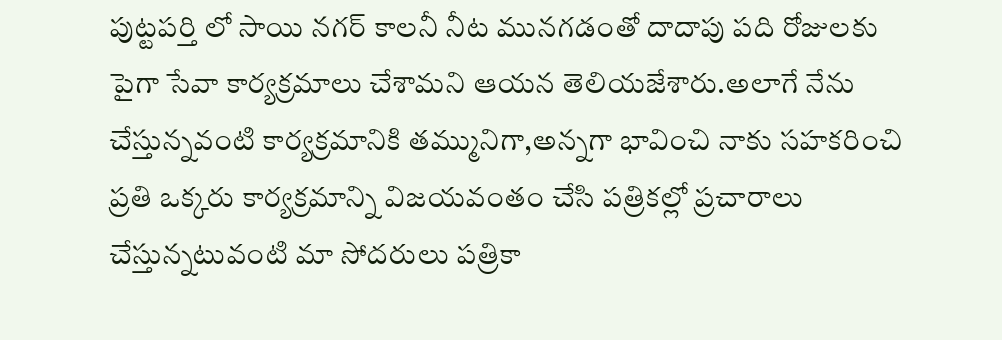పుట్టపర్తి లో సాయి నగర్ కాలనీ నీట మునగడంతో దాదాపు పది రోజులకు పైగా సేవా కార్యక్రమాలు చేశామని ఆయన తెలియజేశారు.అలాగే నేను చేస్తున్నవంటి కార్యక్రమానికి తమ్మునిగా,అన్నగా భావించి నాకు సహకరించి ప్రతి ఒక్కరు కార్యక్రమాన్ని విజయవంతం చేసి పత్రికల్లో ప్రచారాలు చేస్తున్నటువంటి మా సోదరులు పత్రికా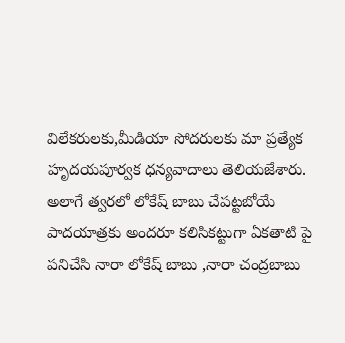విలేకరులకు,మీడియా సోదరులకు మా ప్రత్యేక హృదయపూర్వక ధన్యవాదాలు తెలియజేశారు. అలాగే త్వరలో లోకేష్ బాబు చేపట్టబోయే పాదయాత్రకు అందరూ కలిసికట్టుగా ఏకతాటి పై పనిచేసి నారా లోకేష్ బాబు ,నారా చంద్రబాబు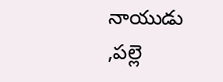నాయుడు ,పల్లె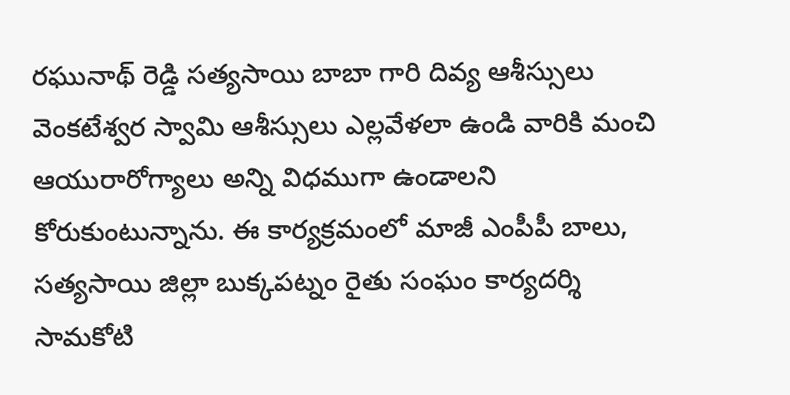రఘునాథ్ రెడ్డి సత్యసాయి బాబా గారి దివ్య ఆశీస్సులు వెంకటేశ్వర స్వామి ఆశీస్సులు ఎల్లవేళలా ఉండి వారికి మంచి ఆయురారోగ్యాలు అన్ని విధముగా ఉండాలని కోరుకుంటున్నాను. ఈ కార్యక్రమంలో మాజీ ఎంపీపీ బాలు, సత్యసాయి జిల్లా బుక్కపట్నం రైతు సంఘం కార్యదర్శి సామకోటి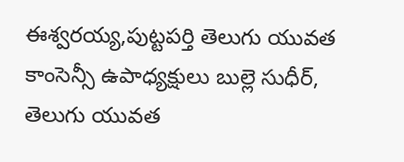ఈశ్వరయ్య,పుట్టపర్తి తెలుగు యువత కాంసెన్సీ ఉపాధ్యక్షులు బుల్లె సుధీర్, తెలుగు యువత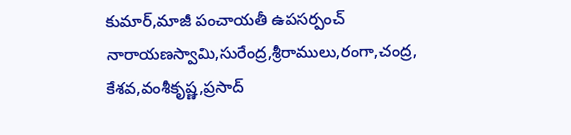కుమార్,మాజీ పంచాయతీ ఉపసర్పంచ్ నారాయణస్వామి,సురేంద్ర,శ్రీరాములు,రంగా,చంద్ర, కేశవ,వంశీకృష్ణ,ప్రసాద్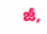జీ,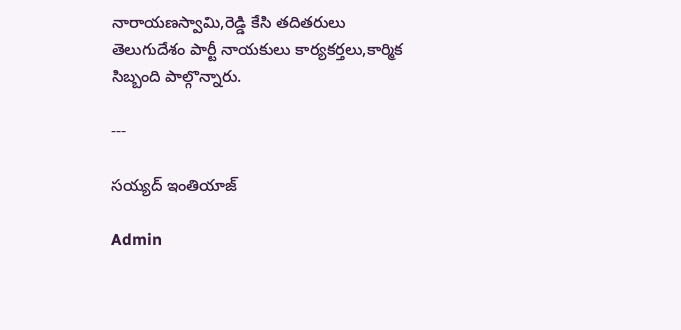నారాయణస్వామి,రెడ్డి కేసి తదితరులు తెలుగుదేశం పార్టీ నాయకులు కార్యకర్తలు,కార్మిక సిబ్బంది పాల్గొన్నారు.

---

సయ్యద్ ఇంతియాజ్

Admin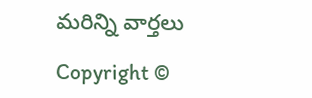మరిన్ని వార్తలు

Copyright ©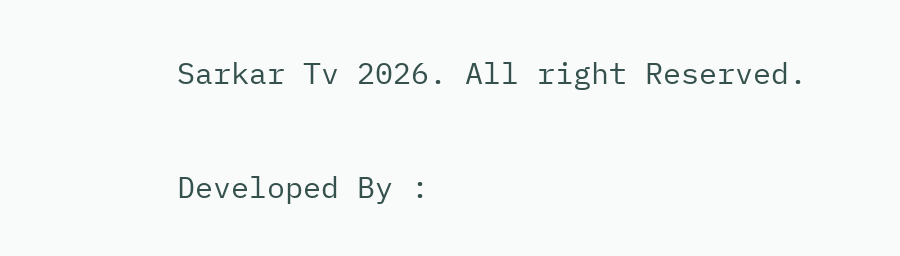Sarkar Tv 2026. All right Reserved.

Developed By :